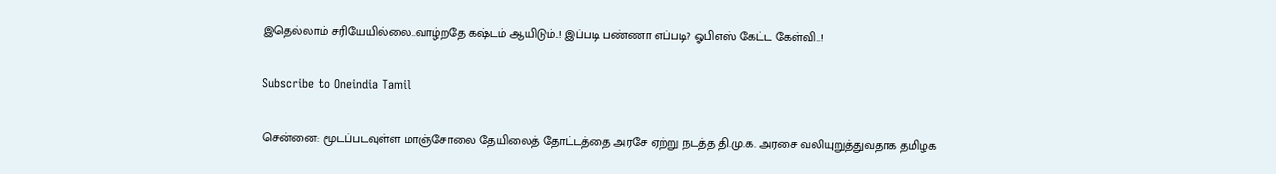இதெல்லாம் சரியேயில்லை..வாழ்றதே கஷ்டம் ஆயிடும்..! இப்படி பண்ணா எப்படி? ஓபிஎஸ் கேட்ட கேள்வி..!

Subscribe to Oneindia Tamil

சென்னை: மூடப்படவுள்ள மாஞ்சோலை தேயிலைத் தோட்டத்தை அரசே ஏற்று நடத்த தி.மு.க. அரசை வலியுறுத்துவதாக தமிழக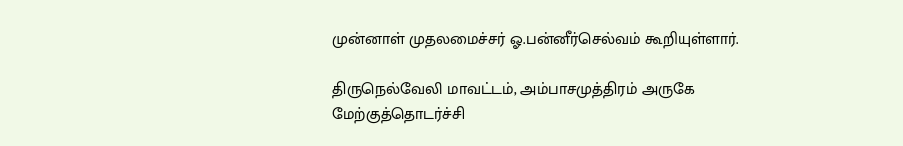முன்னாள் முதலமைச்சர் ஓ.பன்னீர்செல்வம் கூறியுள்ளார்.

திருநெல்வேலி மாவட்டம், அம்பாசமுத்திரம் அருகே மேற்குத்தொடர்ச்சி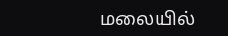மலையில்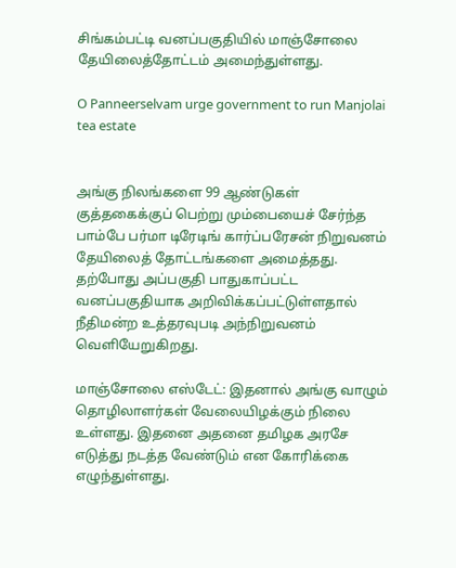சிங்கம்பட்டி வனப்பகுதியில் மாஞ்சோலை தேயிலைத்தோட்டம் அமைந்துள்ளது.

O Panneerselvam urge government to run Manjolai tea estate


அங்கு நிலங்களை 99 ஆண்டுகள் குத்தகைக்குப் பெற்று மும்பையைச் சேர்ந்த பாம்பே பர்மா டிரேடிங் கார்ப்பரேசன் நிறுவனம் தேயிலைத் தோட்டங்களை அமைத்தது. தற்போது அப்பகுதி பாதுகாப்பட்ட வனப்பகுதியாக அறிவிக்கப்பட்டுள்ளதால் நீதிமன்ற உத்தரவுபடி அந்நிறுவனம் வெளியேறுகிறது.

மாஞ்சோலை எஸ்டேட்: இதனால் அங்கு வாழும் தொழிலாளர்கள் வேலையிழக்கும் நிலை உள்ளது. இதனை அதனை தமிழக அரசே எடுத்து நடத்த வேண்டும் என கோரிக்கை எழுந்துள்ளது.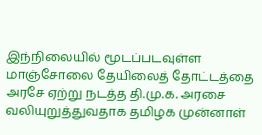இந்நிலையில் மூடப்படவுள்ள மாஞ்சோலை தேயிலைத் தோட்டத்தை அரசே ஏற்று நடத்த தி.மு.க. அரசை வலியுறுத்துவதாக தமிழக முன்னாள்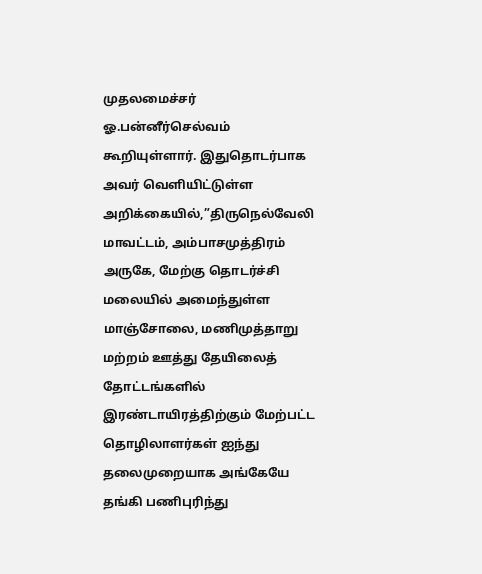முதலமைச்சர் ஓ.பன்னீர்செல்வம் கூறியுள்ளார். இதுதொடர்பாக அவர் வெளியிட்டுள்ள அறிக்கையில்,”திருநெல்வேலி மாவட்டம், அம்பாசமுத்திரம் அருகே, மேற்கு தொடர்ச்சி மலையில் அமைந்துள்ள மாஞ்சோலை, மணிமுத்தாறு மற்றம் ஊத்து தேயிலைத் தோட்டங்களில் இரண்டாயிரத்திற்கும் மேற்பட்ட தொழிலாளர்கள் ஐந்து தலைமுறையாக அங்கேயே தங்கி பணிபுரிந்து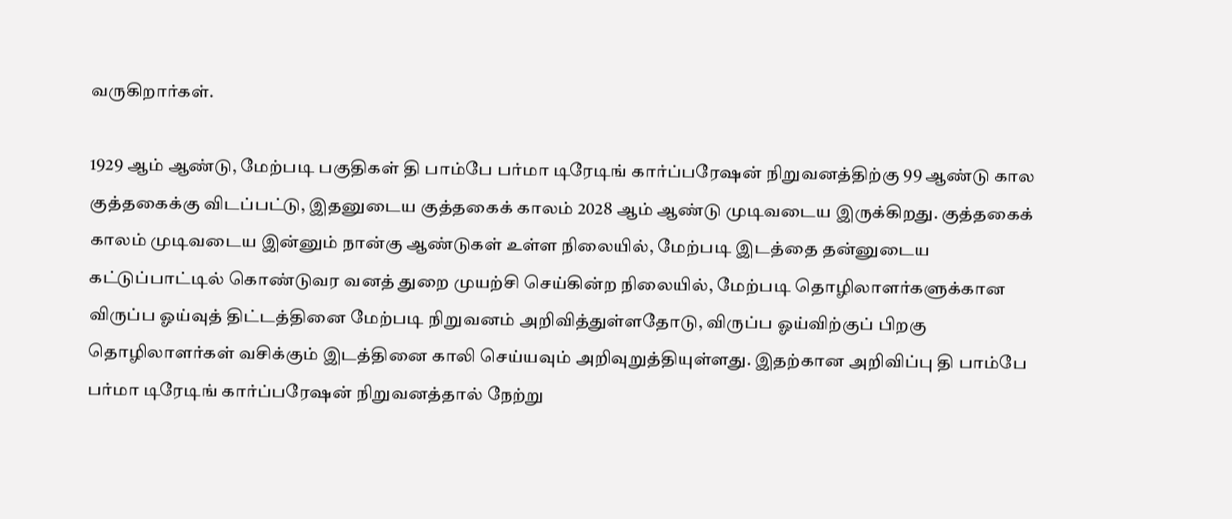வருகிறார்கள்.

1929 ஆம் ஆண்டு, மேற்படி பகுதிகள் தி பாம்பே பர்மா டிரேடிங் கார்ப்பரேஷன் நிறுவனத்திற்கு 99 ஆண்டு கால குத்தகைக்கு விடப்பட்டு, இதனுடைய குத்தகைக் காலம் 2028 ஆம் ஆண்டு முடிவடைய இருக்கிறது. குத்தகைக் காலம் முடிவடைய இன்னும் நான்கு ஆண்டுகள் உள்ள நிலையில், மேற்படி இடத்தை தன்னுடைய கட்டுப்பாட்டில் கொண்டுவர வனத் துறை முயற்சி செய்கின்ற நிலையில், மேற்படி தொழிலாளர்களுக்கான விருப்ப ஓய்வுத் திட்டத்தினை மேற்படி நிறுவனம் அறிவித்துள்ளதோடு, விருப்ப ஓய்விற்குப் பிறகு தொழிலாளர்கள் வசிக்கும் இடத்தினை காலி செய்யவும் அறிவுறுத்தியுள்ளது. இதற்கான அறிவிப்பு தி பாம்பே பர்மா டிரேடிங் கார்ப்பரேஷன் நிறுவனத்தால் நேற்று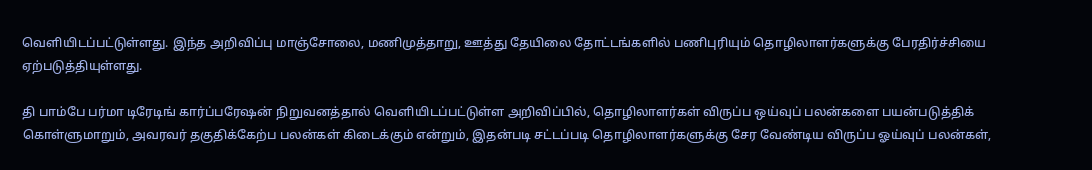வெளியிடப்பட்டுள்ளது. இந்த அறிவிப்பு மாஞ்சோலை, மணிமுத்தாறு, ஊத்து தேயிலை தோட்டங்களில் பணிபுரியும் தொழிலாளர்களுக்கு பேரதிர்ச்சியை ஏற்படுத்தியுள்ளது.

தி பாம்பே பர்மா டிரேடிங் கார்ப்பரேஷன் நிறுவனத்தால் வெளியிடப்பட்டுள்ள அறிவிப்பில், தொழிலாளர்கள் விருப்ப ஒய்வுப் பலன்களை பயன்படுத்திக் கொள்ளுமாறும், அவரவர் தகுதிக்கேற்ப பலன்கள் கிடைக்கும் என்றும், இதன்படி சட்டப்படி தொழிலாளர்களுக்கு சேர வேண்டிய விருப்ப ஓய்வுப் பலன்கள்,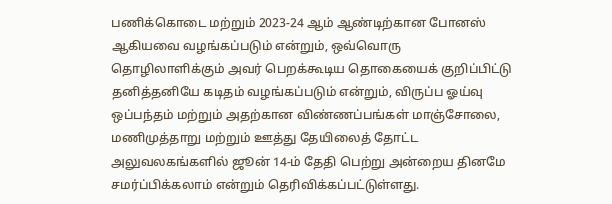பணிக்கொடை மற்றும் 2023-24 ஆம் ஆண்டிற்கான போனஸ் ஆகியவை வழங்கப்படும் என்றும், ஒவ்வொரு தொழிலாளிக்கும் அவர் பெறக்கூடிய தொகையைக் குறிப்பிட்டு தனித்தனியே கடிதம் வழங்கப்படும் என்றும், விருப்ப ஓய்வு ஒப்பந்தம் மற்றும் அதற்கான விண்ணப்பங்கள் மாஞ்சோலை, மணிமுத்தாறு மற்றும் ஊத்து தேயிலைத் தோட்ட அலுவலகங்களில் ஜூன் 14-ம் தேதி பெற்று அன்றைய தினமே சமர்ப்பிக்கலாம் என்றும் தெரிவிக்கப்பட்டுள்ளது.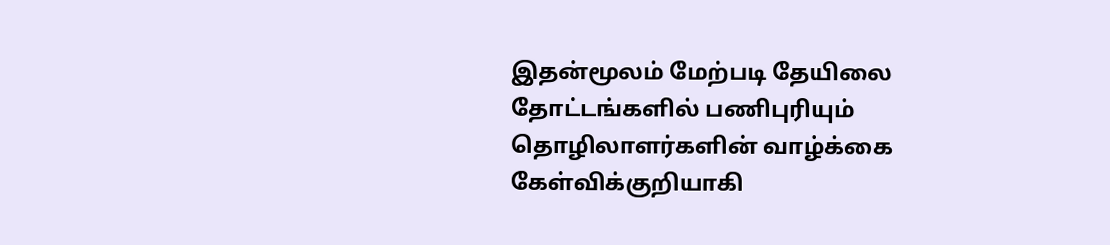இதன்மூலம் மேற்படி தேயிலை தோட்டங்களில் பணிபுரியும் தொழிலாளர்களின் வாழ்க்கை கேள்விக்குறியாகி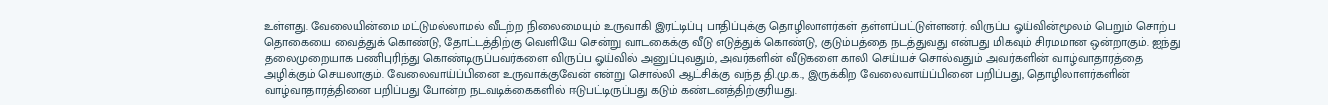உள்ளது. வேலையின்மை மட்டுமல்லாமல் வீடற்ற நிலைமையும் உருவாகி இரட்டிப்பு பாதிப்புக்கு தொழிலாளர்கள் தள்ளப்பட்டுள்ளனர். விருப்ப ஓய்வின்மூலம் பெறும் சொற்ப தொகையை வைத்துக் கொண்டு, தோட்டத்திற்கு வெளியே சென்று வாடகைக்கு வீடு எடுத்துக் கொண்டு, குடும்பத்தை நடத்துவது என்பது மிகவும் சிரமமான ஒன்றாகும். ஐந்து தலைமுறையாக பணிபுரிந்து கொண்டிருப்பவர்களை விருப்ப ஓய்வில் அனுப்புவதும், அவர்களின் வீடுகளை காலி செய்யச் சொல்வதும் அவர்களின் வாழ்வாதாரத்தை அழிக்கும் செயலாகும். வேலைவாய்ப்பினை உருவாக்குவேன் என்று சொல்லி ஆட்சிக்கு வந்த தி.மு.க., இருக்கிற வேலைவாய்ப்பினை பறிப்பது, தொழிலாளர்களின் வாழ்வாதாரத்தினை பறிப்பது போன்ற நடவடிக்கைகளில் ஈடுபட்டிருப்பது கடும் கண்டனத்திற்குரியது.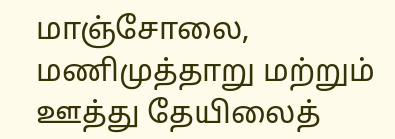மாஞ்சோலை, மணிமுத்தாறு மற்றும் ஊத்து தேயிலைத்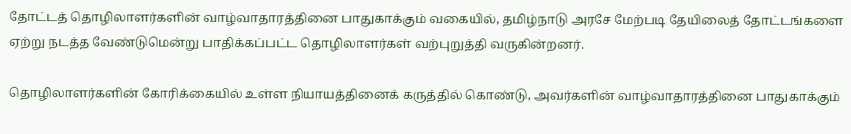தோட்டத் தொழிலாளர்களின் வாழ்வாதாரத்தினை பாதுகாக்கும் வகையில், தமிழ்நாடு அரசே மேற்படி தேயிலைத் தோட்டங்களை ஏற்று நடத்த வேண்டுமென்று பாதிக்கப்பட்ட தொழிலாளர்கள் வற்புறுத்தி வருகின்றனர்.

தொழிலாளர்களின் கோரிக்கையில் உள்ள நியாயத்தினைக் கருத்தில் கொண்டு, அவர்களின் வாழ்வாதாரத்தினை பாதுகாக்கும்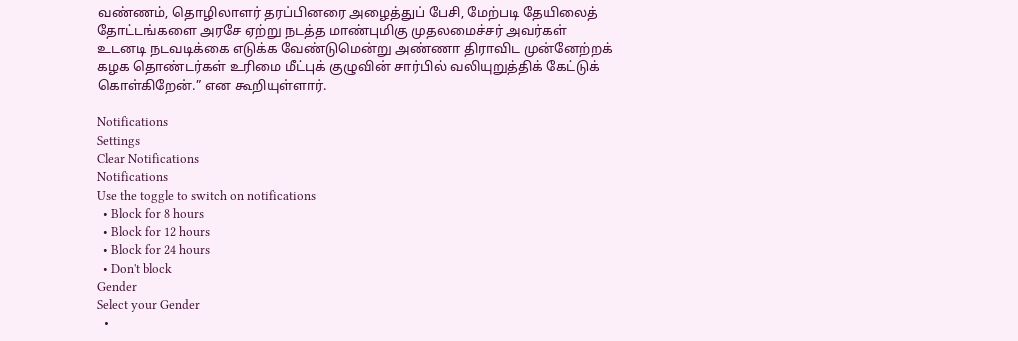வண்ணம், தொழிலாளர் தரப்பினரை அழைத்துப் பேசி, மேற்படி தேயிலைத் தோட்டங்களை அரசே ஏற்று நடத்த மாண்புமிகு முதலமைச்சர் அவர்கள் உடனடி நடவடிக்கை எடுக்க வேண்டுமென்று அண்ணா திராவிட முன்னேற்றக் கழக தொண்டர்கள் உரிமை மீட்புக் குழுவின் சார்பில் வலியுறுத்திக் கேட்டுக் கொள்கிறேன்.” என கூறியுள்ளார்.

Notifications
Settings
Clear Notifications
Notifications
Use the toggle to switch on notifications
  • Block for 8 hours
  • Block for 12 hours
  • Block for 24 hours
  • Don't block
Gender
Select your Gender
  •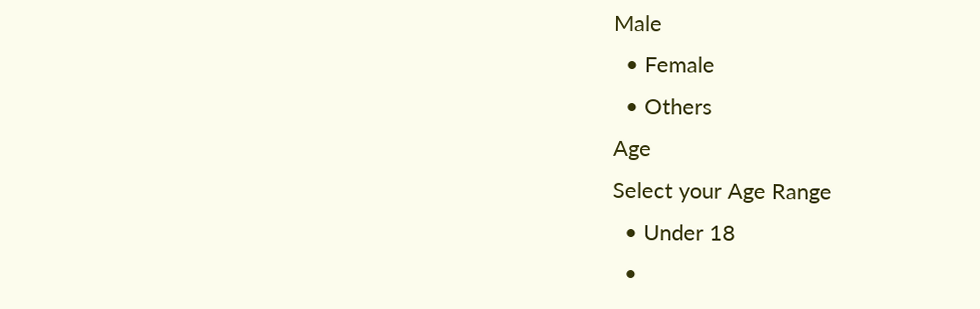Male
  • Female
  • Others
Age
Select your Age Range
  • Under 18
  •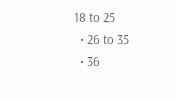18 to 25
  • 26 to 35
  • 36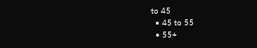to 45
  • 45 to 55
  • 55+